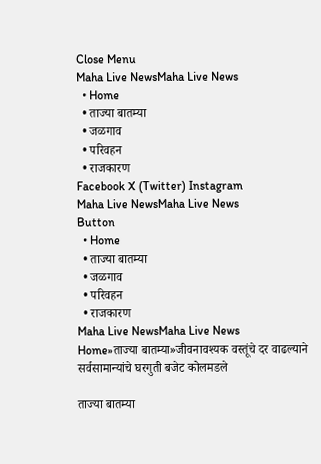Close Menu
Maha Live NewsMaha Live News
  • Home
  • ताज्या बातम्या
  • जळगाव
  • परिवहन
  • राजकारण
Facebook X (Twitter) Instagram
Maha Live NewsMaha Live News
Button
  • Home
  • ताज्या बातम्या
  • जळगाव
  • परिवहन
  • राजकारण
Maha Live NewsMaha Live News
Home»ताज्या बातम्या»जीवनावश्यक वस्तूंचे दर वाढल्याने सर्वसामान्यांचे घरगुती बजेट कोलमडले

ताज्या बातम्या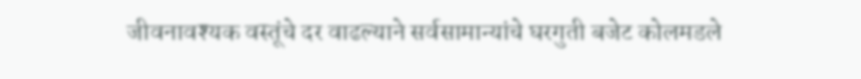जीवनावश्यक वस्तूंचे दर वाढल्याने सर्वसामान्यांचे घरगुती बजेट कोलमडले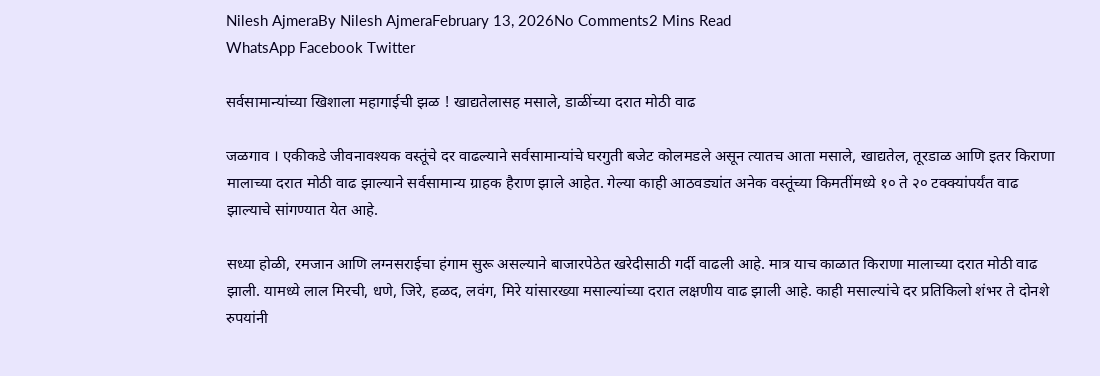Nilesh AjmeraBy Nilesh AjmeraFebruary 13, 2026No Comments2 Mins Read
WhatsApp Facebook Twitter

सर्वसामान्यांच्या खिशाला महागाईची झळ ! खाद्यतेलासह मसाले, डाळींच्या दरात मोठी वाढ

जळगाव । एकीकडे जीवनावश्यक वस्तूंचे दर वाढल्याने सर्वसामान्यांचे घरगुती बजेट कोलमडले असून त्यातच आता मसाले, खाद्यतेल, तूरडाळ आणि इतर किराणा मालाच्या दरात मोठी वाढ झाल्याने सर्वसामान्य ग्राहक हैराण झाले आहेत. गेल्या काही आठवड्यांत अनेक वस्तूंच्या किमतींमध्ये १० ते २० टक्क्यांपर्यंत वाढ झाल्याचे सांगण्यात येत आहे.

सध्या होळी, रमजान आणि लग्नसराईचा हंगाम सुरू असल्याने बाजारपेठेत खरेदीसाठी गर्दी वाढली आहे. मात्र याच काळात किराणा मालाच्या दरात मोठी वाढ झाली. यामध्ये लाल मिरची, धणे, जिरे, हळद, लवंग, मिरे यांसारख्या मसाल्यांच्या दरात लक्षणीय वाढ झाली आहे. काही मसाल्यांचे दर प्रतिकिलो शंभर ते दोनशे रुपयांनी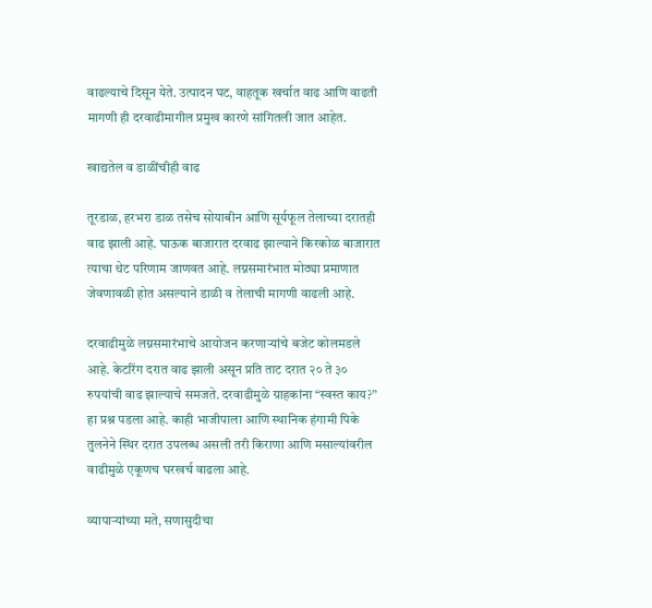वाढल्याचे दिसून येते. उत्पादन घट, वाहतूक खर्चात वाढ आणि वाढती मागणी ही दरवाढीमागील प्रमुख कारणे सांगितली जात आहेत.

खाद्यतेल व डाळींचीही वाढ

तूरडाळ, हरभरा डाळ तसेच सोयाबीन आणि सूर्यफूल तेलाच्या दरातही वाढ झाली आहे. घाऊक बाजारात दरवाढ झाल्याने किरकोळ बाजारात त्याचा थेट परिणाम जाणवत आहे. लग्नसमारंभात मोठ्या प्रमाणात जेवणावळी होत असल्याने डाळी व तेलाची मागणी वाढली आहे.

दरवाढीमुळे लग्नसमारंभाचे आयोजन करणाऱ्यांचे बजेट कोलमडले आहे. केटरिंग दरात वाढ झाली असून प्रति ताट दरात २० ते ३० रुपयांची वाढ झाल्याचे समजते. दरवाढीमुळे ग्राहकांना “स्वस्त काय?” हा प्रश्न पडला आहे. काही भाजीपाला आणि स्थानिक हंगामी पिके तुलनेने स्थिर दरात उपलब्ध असली तरी किराणा आणि मसाल्यांवरील वाढीमुळे एकूणच घरखर्च वाढला आहे.

व्यापाऱ्यांच्या मते, सणासुदीचा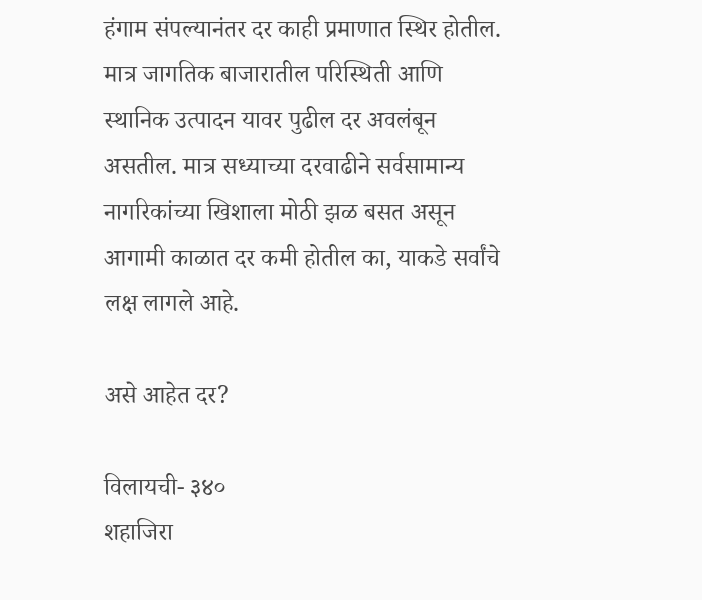हंगाम संपल्यानंतर दर काही प्रमाणात स्थिर होतील. मात्र जागतिक बाजारातील परिस्थिती आणि स्थानिक उत्पादन यावर पुढील दर अवलंबून असतील. मात्र सध्याच्या दरवाढीने सर्वसामान्य नागरिकांच्या खिशाला मोठी झळ बसत असून आगामी काळात दर कमी होतील का, याकडे सर्वांचे लक्ष लागले आहे.

असे आहेत दर?

विलायची- ३४०
शहाजिरा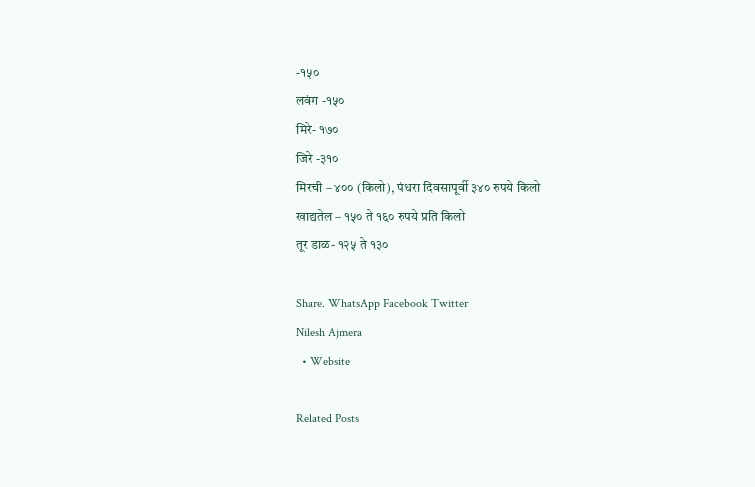-१५०
लवंग -१५०
मिरे- १७०
जिरे -३१०
मिरची – ४०० (किलो), पंधरा दिवसापूर्वी ३४० रुपये किलो
खाद्यतेल – १५० ते १६० रुपये प्रति किलो
तूर डाळ- १२५ ते १३०

Share. WhatsApp Facebook Twitter
Nilesh Ajmera
  • Website

Related Posts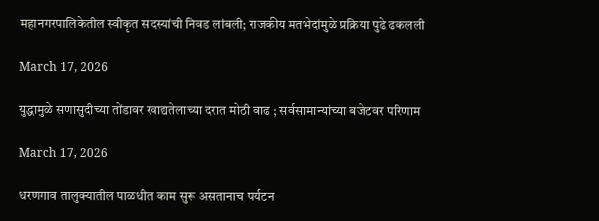महानगरपालिकेतील स्वीकृत सदस्यांची निवड लांबली; राजकीय मतभेदांमुळे प्रक्रिया पुढे ढकलली

March 17, 2026

युद्धामुळे सणासुदीच्या तोंडावर खाद्यतेलाच्या दरात मोठी वाढ ; सर्वसामान्यांच्या बजेटवर परिणाम

March 17, 2026

धरणगाव तालुक्यातील पाळधीत काम सुरू असतानाच पर्यटन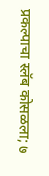प्रकल्पाचा स्लॅब कोसळला; ७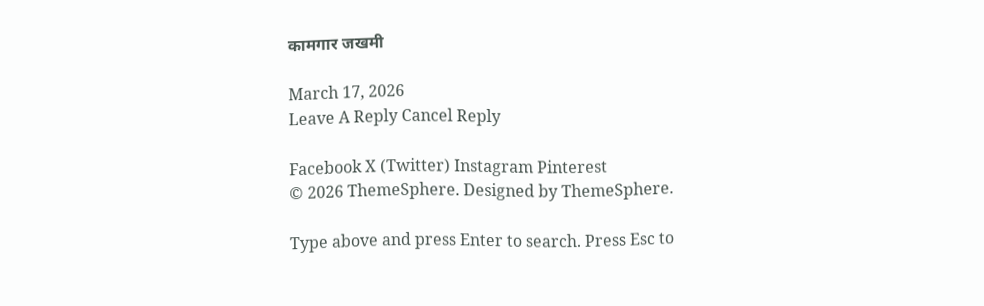कामगार जखमी

March 17, 2026
Leave A Reply Cancel Reply

Facebook X (Twitter) Instagram Pinterest
© 2026 ThemeSphere. Designed by ThemeSphere.

Type above and press Enter to search. Press Esc to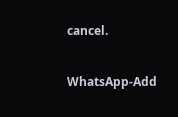cancel.

WhatsApp-Add